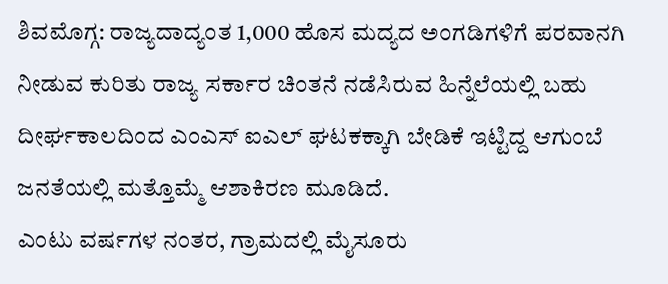ಶಿವಮೊಗ್ಗ: ರಾಜ್ಯದಾದ್ಯಂತ 1,000 ಹೊಸ ಮದ್ಯದ ಅಂಗಡಿಗಳಿಗೆ ಪರವಾನಗಿ ನೀಡುವ ಕುರಿತು ರಾಜ್ಯ ಸರ್ಕಾರ ಚಿಂತನೆ ನಡೆಸಿರುವ ಹಿನ್ನೆಲೆಯಲ್ಲಿ ಬಹು ದೀರ್ಘಕಾಲದಿಂದ ಎಂಎಸ್ ಐಎಲ್ ಘಟಕಕ್ಕಾಗಿ ಬೇಡಿಕೆ ಇಟ್ಟಿದ್ದ ಆಗುಂಬೆ ಜನತೆಯಲ್ಲಿ ಮತ್ತೊಮ್ಮೆ ಆಶಾಕಿರಣ ಮೂಡಿದೆ.
ಎಂಟು ವರ್ಷಗಳ ನಂತರ, ಗ್ರಾಮದಲ್ಲಿ ಮೈಸೂರು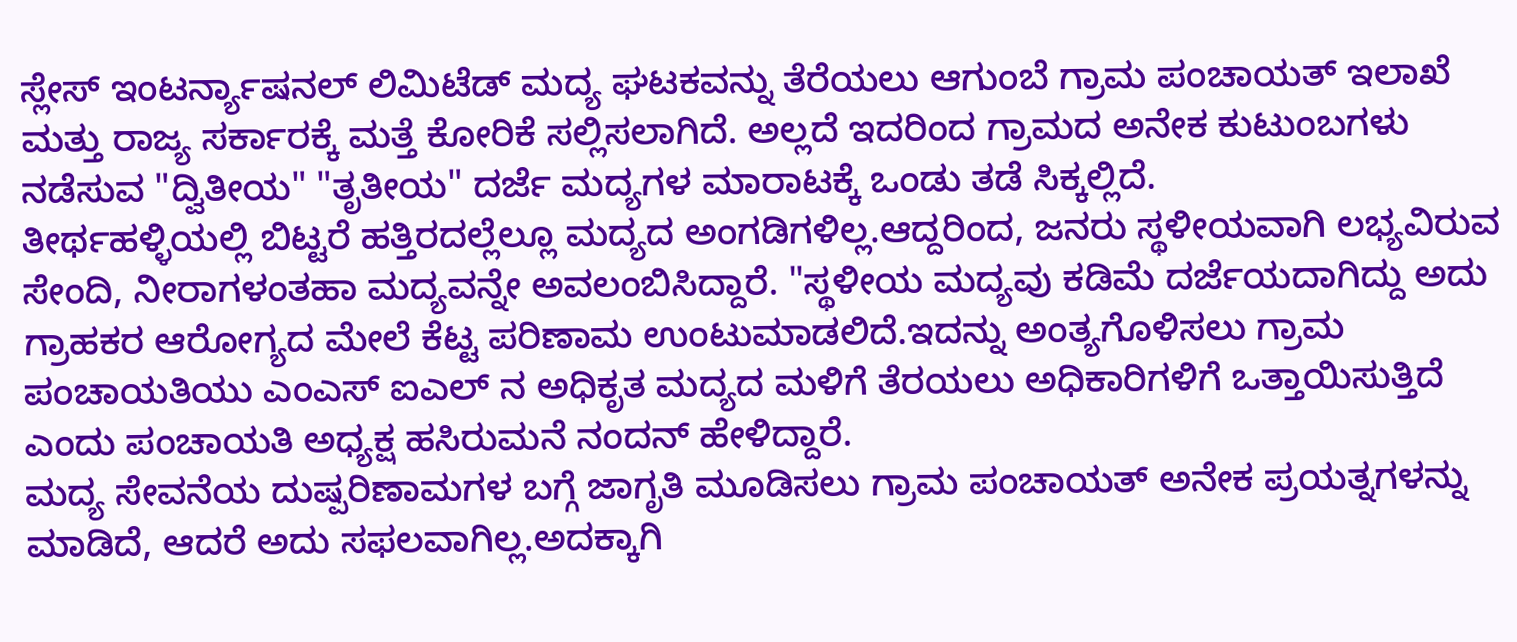ಸ್ಲೇಸ್ ಇಂಟರ್ನ್ಯಾಷನಲ್ ಲಿಮಿಟೆಡ್ ಮದ್ಯ ಘಟಕವನ್ನು ತೆರೆಯಲು ಆಗುಂಬೆ ಗ್ರಾಮ ಪಂಚಾಯತ್ ಇಲಾಖೆ ಮತ್ತು ರಾಜ್ಯ ಸರ್ಕಾರಕ್ಕೆ ಮತ್ತೆ ಕೋರಿಕೆ ಸಲ್ಲಿಸಲಾಗಿದೆ. ಅಲ್ಲದೆ ಇದರಿಂದ ಗ್ರಾಮದ ಅನೇಕ ಕುಟುಂಬಗಳು ನಡೆಸುವ "ದ್ವಿತೀಯ" "ತೃತೀಯ" ದರ್ಜೆ ಮದ್ಯಗಳ ಮಾರಾಟಕ್ಕೆ ಒಂಡು ತಡೆ ಸಿಕ್ಕಲ್ಲಿದೆ.
ತೀರ್ಥಹಳ್ಳಿಯಲ್ಲಿ ಬಿಟ್ಟರೆ ಹತ್ತಿರದಲ್ಲೆಲ್ಲೂ ಮದ್ಯದ ಅಂಗಡಿಗಳಿಲ್ಲ.ಆದ್ದರಿಂದ, ಜನರು ಸ್ಥಳೀಯವಾಗಿ ಲಭ್ಯವಿರುವ ಸೇಂದಿ, ನೀರಾಗಳಂತಹಾ ಮದ್ಯವನ್ನೇ ಅವಲಂಬಿಸಿದ್ದಾರೆ. "ಸ್ಥಳೀಯ ಮದ್ಯವು ಕಡಿಮೆ ದರ್ಜೆಯದಾಗಿದ್ದು ಅದು ಗ್ರಾಹಕರ ಆರೋಗ್ಯದ ಮೇಲೆ ಕೆಟ್ಟ ಪರಿಣಾಮ ಉಂಟುಮಾಡಲಿದೆ.ಇದನ್ನು ಅಂತ್ಯಗೊಳಿಸಲು ಗ್ರಾಮ ಪಂಚಾಯತಿಯು ಎಂಎಸ್ ಐಎಲ್ ನ ಅಧಿಕೃತ ಮದ್ಯದ ಮಳಿಗೆ ತೆರಯಲು ಅಧಿಕಾರಿಗಳಿಗೆ ಒತ್ತಾಯಿಸುತ್ತಿದೆ ಎಂದು ಪಂಚಾಯತಿ ಅಧ್ಯಕ್ಷ ಹಸಿರುಮನೆ ನಂದನ್ ಹೇಳಿದ್ದಾರೆ.
ಮದ್ಯ ಸೇವನೆಯ ದುಷ್ಪರಿಣಾಮಗಳ ಬಗ್ಗೆ ಜಾಗೃತಿ ಮೂಡಿಸಲು ಗ್ರಾಮ ಪಂಚಾಯತ್ ಅನೇಕ ಪ್ರಯತ್ನಗಳನ್ನು ಮಾಡಿದೆ, ಆದರೆ ಅದು ಸಫಲವಾಗಿಲ್ಲ.ಅದಕ್ಕಾಗಿ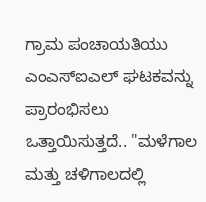ಗ್ರಾಮ ಪಂಚಾಯತಿಯು ಎಂಎಸ್ಐಎಲ್ ಘಟಕವನ್ನು ಪ್ರಾರಂಭಿಸಲು ಒತ್ತಾಯಿಸುತ್ತದೆ.. "ಮಳೆಗಾಲ ಮತ್ತು ಚಳಿಗಾಲದಲ್ಲಿ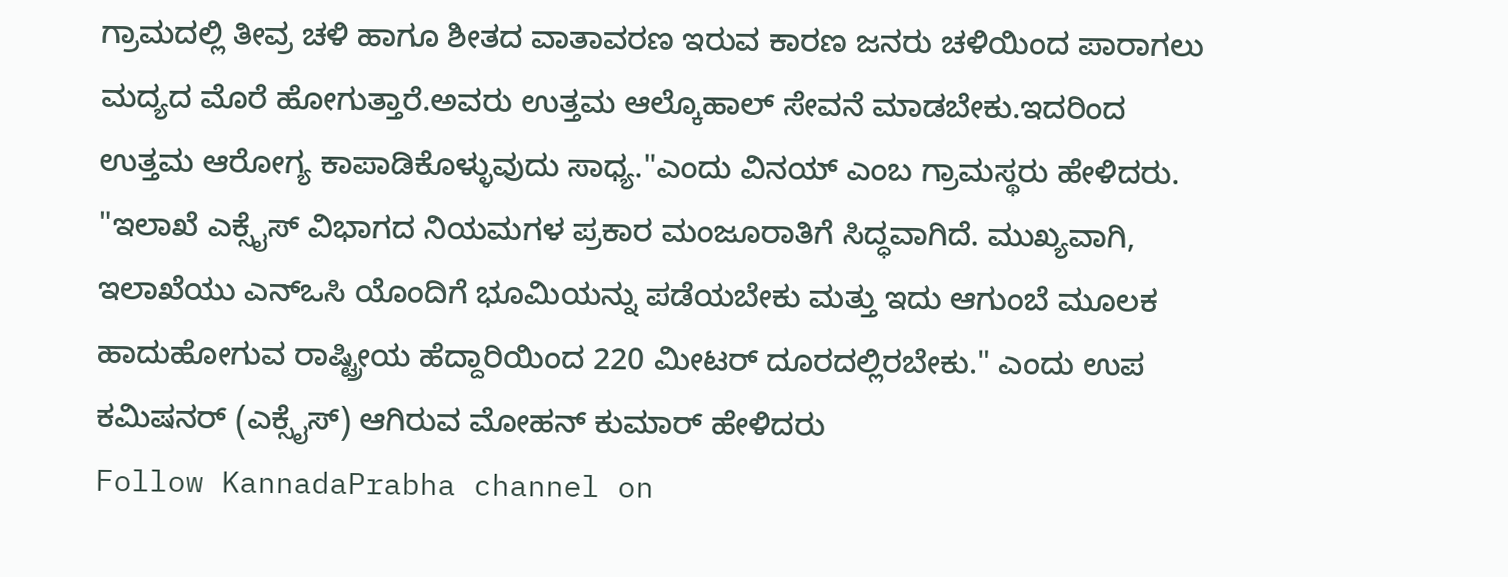ಗ್ರಾಮದಲ್ಲಿ ತೀವ್ರ ಚಳಿ ಹಾಗೂ ಶೀತದ ವಾತಾವರಣ ಇರುವ ಕಾರಣ ಜನರು ಚಳಿಯಿಂದ ಪಾರಾಗಲು ಮದ್ಯದ ಮೊರೆ ಹೋಗುತ್ತಾರೆ.ಅವರು ಉತ್ತಮ ಆಲ್ಕೊಹಾಲ್ ಸೇವನೆ ಮಾಡಬೇಕು.ಇದರಿಂದ ಉತ್ತಮ ಆರೋಗ್ಯ ಕಾಪಾಡಿಕೊಳ್ಳುವುದು ಸಾಧ್ಯ."ಎಂದು ವಿನಯ್ ಎಂಬ ಗ್ರಾಮಸ್ಥರು ಹೇಳಿದರು.
"ಇಲಾಖೆ ಎಕ್ಸೈಸ್ ವಿಭಾಗದ ನಿಯಮಗಳ ಪ್ರಕಾರ ಮಂಜೂರಾತಿಗೆ ಸಿದ್ಧವಾಗಿದೆ. ಮುಖ್ಯವಾಗಿ, ಇಲಾಖೆಯು ಎನ್ಒಸಿ ಯೊಂದಿಗೆ ಭೂಮಿಯನ್ನು ಪಡೆಯಬೇಕು ಮತ್ತು ಇದು ಆಗುಂಬೆ ಮೂಲಕ ಹಾದುಹೋಗುವ ರಾಷ್ಟ್ರೀಯ ಹೆದ್ದಾರಿಯಿಂದ 220 ಮೀಟರ್ ದೂರದಲ್ಲಿರಬೇಕು." ಎಂದು ಉಪ ಕಮಿಷನರ್ (ಎಕ್ಸೈಸ್) ಆಗಿರುವ ಮೋಹನ್ ಕುಮಾರ್ ಹೇಳಿದರು
Follow KannadaPrabha channel on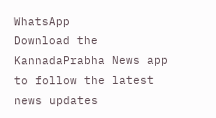WhatsApp
Download the KannadaPrabha News app to follow the latest news updates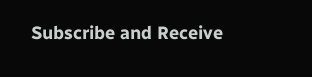Subscribe and Receive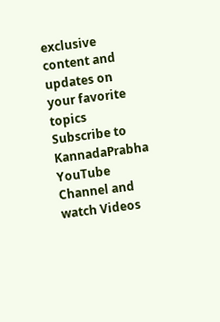exclusive content and updates on your favorite topics
Subscribe to KannadaPrabha YouTube Channel and watch Videos